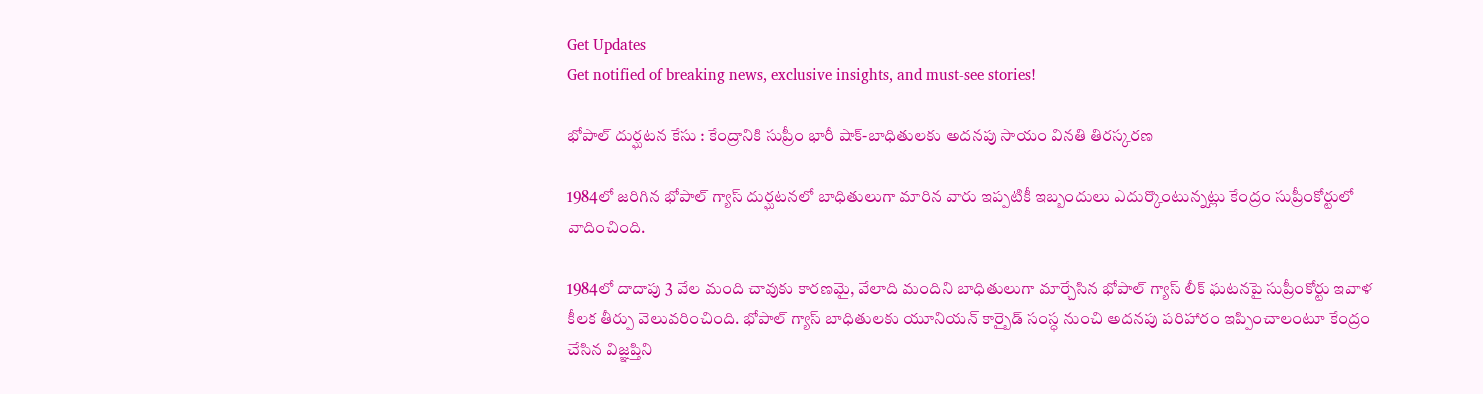Get Updates
Get notified of breaking news, exclusive insights, and must-see stories!

భోపాల్ దుర్ఘటన కేసు : కేంద్రానికి సుప్రీం భారీ షాక్-బాధితులకు అదనపు సాయం వినతి తిరస్కరణ

1984లో జరిగిన భోపాల్ గ్యాస్ దుర్ఘటనలో బాధితులుగా మారిన వారు ఇప్పటికీ ఇబ్బందులు ఎదుర్కొంటున్నట్లు కేంద్రం సుప్రీంకోర్టులో వాదించింది.

1984లో దాదాపు 3 వేల మంది చావుకు కారణమై, వేలాది మందిని బాధితులుగా మార్చేసిన భోపాల్ గ్యాస్ లీక్ ఘటనపై సుప్రీంకోర్టు ఇవాళ కీలక తీర్పు వెలువరించింది. భోపాల్ గ్యాస్ బాధితులకు యూనియన్ కార్బైడ్ సంస్ధ నుంచి అదనపు పరిహారం ఇప్పించాలంటూ కేంద్రం చేసిన విజ్ఞప్తిని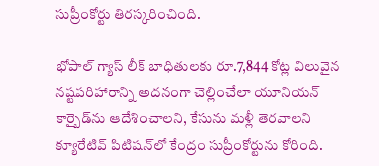సుప్రీంకోర్టు తిరస్కరించింది.

భోపాల్ గ్యాస్ లీక్ బాధితులకు రూ.7,844 కోట్ల విలువైన నష్టపరిహారాన్ని అదనంగా చెల్లించేలా యూనియన్ కార్బైడ్‌ను ఆదేశించాలని, కేసును మళ్లీ తెరవాలని క్యూరేటివ్ పిటిషన్‌లో కేంద్రం సుప్రీంకోర్టును కోరింది.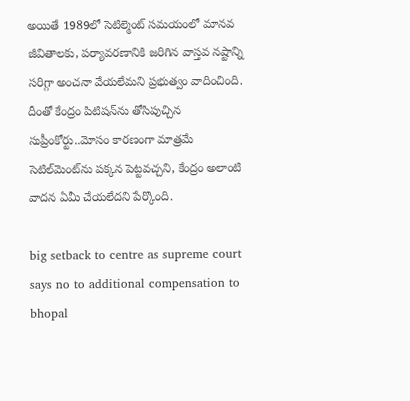అయితే 1989లో సెటిల్మెంట్ సమయంలో మానవ జీవితాలకు, పర్యావరణానికి జరిగిన వాస్తవ నష్టాన్ని సరిగ్గా అంచనా వేయలేమని ప్రభుత్వం వాదించింది.
దీంతో కేంద్రం పిటిషన్‌ను తోసిపుచ్చిన సుప్రీంకోర్టు..మోసం కారణంగా మాత్రమే సెటిల్‌మెంట్‌ను పక్కన పెట్టవచ్చని, కేంద్రం అలాంటి వాదన ఏమీ చేయలేదని పేర్కొంది.

big setback to centre as supreme court says no to additional compensation to bhopal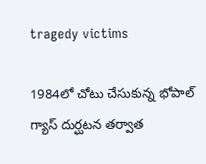tragedy victims

1984లో చోటు చేసుకున్న భోపాల్ గ్యాస్ దుర్ఘటన తర్వాత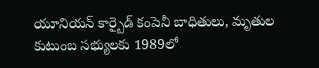యూనియన్ కార్బైడ్ కంపెనీ బాధితులు, మృతుల కుటుంబ సభ్యులకు 1989లో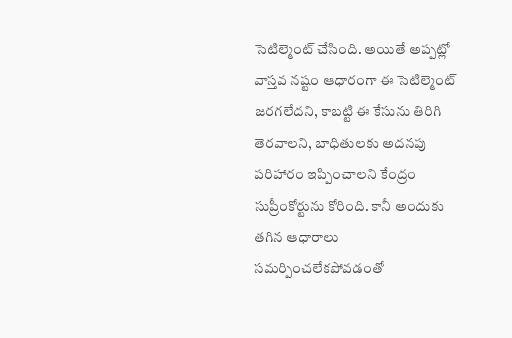సెటిల్మెంట్ చేసింది. అయితే అప్పట్లో వాస్తవ నష్టం ఆధారంగా ఈ సెటిల్మెంట్ జరగలేదని, కాబట్టి ఈ కేసును తిరిగి తెరవాలని, బాధితులకు అదనపు పరిహారం ఇప్పించాలని కేంద్రం సుప్రీంకోర్టును కోరింది. కానీ అందుకు తగిన ఆధారాలు సమర్పించలేకపోవడంతో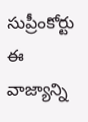సుప్రీంకోర్టు ఈ వాజ్యాన్ని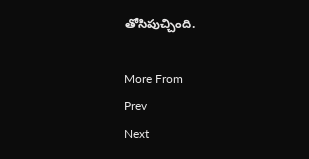తోసిపుచ్చింది.

More From
Prev
Next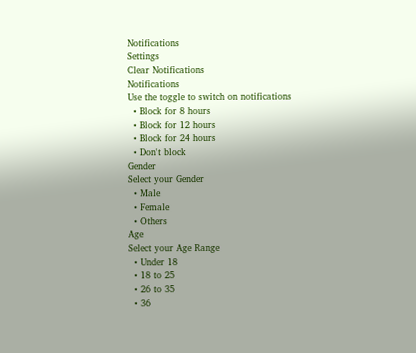Notifications
Settings
Clear Notifications
Notifications
Use the toggle to switch on notifications
  • Block for 8 hours
  • Block for 12 hours
  • Block for 24 hours
  • Don't block
Gender
Select your Gender
  • Male
  • Female
  • Others
Age
Select your Age Range
  • Under 18
  • 18 to 25
  • 26 to 35
  • 36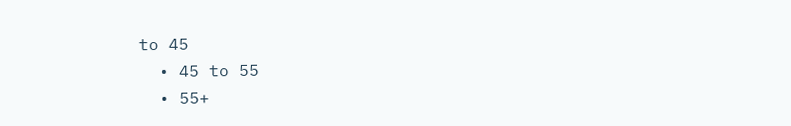to 45
  • 45 to 55
  • 55+